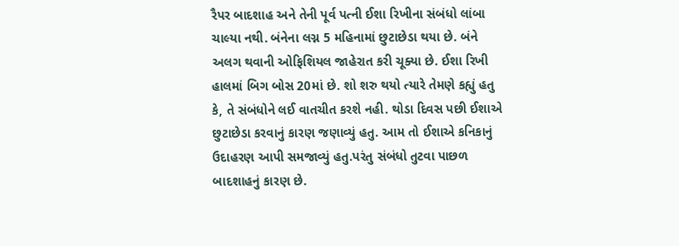રૈપર બાદશાહ અને તેની પૂર્વ પત્ની ઈશા રિખીના સંબંધો લાંબા ચાલ્યા નથી. બંનેના લગ્ન 5 મહિનામાં છુટાછેડા થયા છે. બંને અલગ થવાની ઓફિશિયલ જાહેરાત કરી ચૂક્યા છે. ઈશા રિખી હાલમાં બિગ બોસ 20માં છે. શો શરુ થયો ત્યારે તેમણે કહ્યું હતુ કે, તે સંબંધોને લઈ વાતચીત કરશે નહી. થોડા દિવસ પછી ઈશાએ છુટાછેડા કરવાનું કારણ જણાવ્યું હતુ. આમ તો ઈશાએ કનિકાનું ઉદાહરણ આપી સમજાવ્યું હતુ.પરંતુ સંબંધો તુટવા પાછળ બાદશાહનું કારણ છે.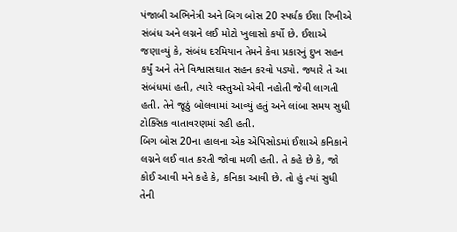પંજાબી અભિનેત્રી અને બિગ બોસ 20 સ્પર્ધક ઈશા રિખીએ સંબંધ અને લગ્નને લઈ મોટો ખુલાસો કર્યો છે. ઈશાએ જણાવ્યું કે, સંબંધ દરમિયાન તેમને કેવા પ્રકારનું દુખ સહન કર્યું અને તેને વિશ્વાસઘાત સહન કરવો પડ્યો. જ્યારે તે આ સંબંધમાં હતી, ત્યારે વસ્તુઓ એવી નહોતી જેવી લાગતી હતી. તેને જૂઠું બોલવામાં આવ્યું હતું અને લાંબા સમય સુધી ટોક્સિક વાતાવરણમાં રહી હતી.
બિગ બોસ 20ના હાલના એક એપિસોડમાં ઈશાએ કનિકાને લગ્નને લઈ વાત કરતી જોવા મળી હતી. તે કહે છે કે, જો કોઈ આવી મને કહે કે, કનિકા આવી છે. તો હું ત્યાં સુધી તેની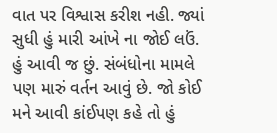વાત પર વિશ્વાસ કરીશ નહી. જ્યાં સુધી હું મારી આંખે ના જોઈ લઉં. હું આવી જ છું. સંબંધોના મામલે પણ મારું વર્તન આવું છે. જો કોઈ મને આવી કાંઈપણ કહે તો હું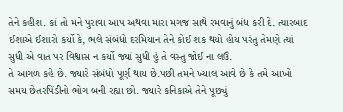તેને કહીશ. કાં તો મને પુરાવા આપ અથવા મારા મગજ સાથે રમવાનું બંધ કરી દે. ત્યારબાદ ઈશાએ ઈશારો કર્યો કે, ભલે સંબંધો દરમિયાન તેને કોઈ શક થયો હોય પરંતુ તેમણે ત્યાં સુધી એ વાત પર વિશ્વાસ ન કર્યો જ્યાં સુધી હું તે વસ્તુ જોઈ ના લઉં.
તે આગળ કહે છે. જ્યારે સંબંધો પૂર્ણ થાય છે.પછી તમને ખ્યાલ આવે છે કે તમે આખો સમય છેતરપિંડીનો ભોગ બની રહ્યા છો. જ્યારે કનિકાએ તેને પૂછ્યું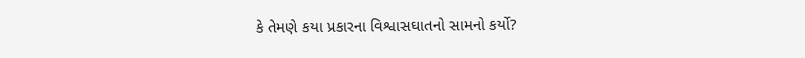કે તેમણે કયા પ્રકારના વિશ્વાસઘાતનો સામનો કર્યો?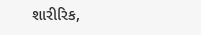શારીરિક,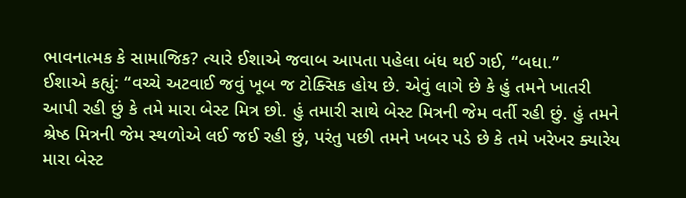ભાવનાત્મક કે સામાજિક? ત્યારે ઈશાએ જવાબ આપતા પહેલા બંધ થઈ ગઈ, “બધા.”
ઈશાએ કહ્યું: “વચ્ચે અટવાઈ જવું ખૂબ જ ટોક્સિક હોય છે. એવું લાગે છે કે હું તમને ખાતરી આપી રહી છું કે તમે મારા બેસ્ટ મિત્ર છો. હું તમારી સાથે બેસ્ટ મિત્રની જેમ વર્તી રહી છું. હું તમને શ્રેષ્ઠ મિત્રની જેમ સ્થળોએ લઈ જઈ રહી છું, પરંતુ પછી તમને ખબર પડે છે કે તમે ખરેખર ક્યારેય મારા બેસ્ટ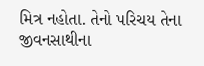મિત્ર નહોતા. તેનો પરિચય તેના જીવનસાથીના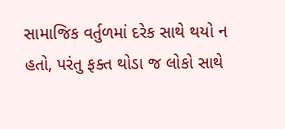સામાજિક વર્તુળમાં દરેક સાથે થયો ન હતો, પરંતુ ફક્ત થોડા જ લોકો સાથે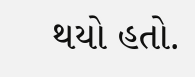થયો હતો.